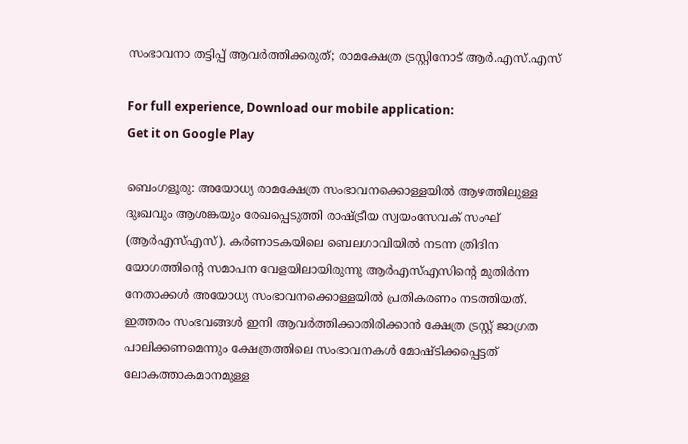സംഭാവനാ തട്ടിപ്പ് ആവർത്തിക്കരുത്; രാമക്ഷേത്ര ട്രസ്റ്റിനോട് ആർ.എസ്.എസ്

For full experience, Download our mobile application:
Get it on Google Play

ബെംഗളൂരു: അയോധ്യ രാമക്ഷേത്ര സംഭാവനക്കൊള്ളയിൽ ആഴത്തിലുള്ള ദുഃഖവും ആശങ്കയും രേഖപ്പെടുത്തി രാഷ്ട്രീയ സ്വയംസേവക് സംഘ് (ആര്‍എസ്എസ്). കര്‍ണാടകയിലെ ബെലഗാവിയില്‍ നടന്ന ത്രിദിന യോഗത്തിന്റെ സമാപന വേളയിലായിരുന്നു ആര്‍എസ്എസിന്റെ മുതിര്‍ന്ന നേതാക്കള്‍ അയോധ്യ സംഭാവനക്കൊള്ളയിൽ പ്രതികരണം നടത്തിയത്.
ഇത്തരം സംഭവങ്ങൾ ഇനി ആവര്‍ത്തിക്കാതിരിക്കാന്‍ ക്ഷേത്ര ട്രസ്റ്റ് ജാഗ്രത പാലിക്കണമെന്നും ക്ഷേത്രത്തിലെ സംഭാവനകള്‍ മോഷ്ടിക്കപ്പെട്ടത് ലോകത്താകമാനമുള്ള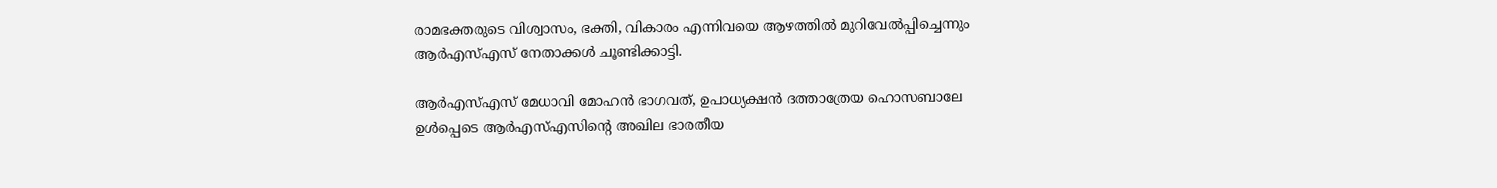രാമഭക്തരുടെ വിശ്വാസം, ഭക്തി, വികാരം എന്നിവയെ ആഴത്തില്‍ മുറിവേല്‍പ്പിച്ചെന്നും ആര്‍എസ്എസ് നേതാക്കള്‍ ചൂണ്ടിക്കാട്ടി.

ആര്‍എസ്എസ് മേധാവി മോഹന്‍ ഭാഗവത്, ഉപാധ്യക്ഷന്‍ ദത്താത്രേയ ഹൊസബാലേ ഉള്‍പ്പെടെ ആര്‍എസ്എസിന്റെ അഖില ഭാരതീയ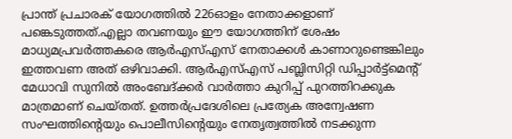പ്രാന്ത് പ്രചാരക് യോഗത്തില്‍ 226ഓളം നേതാക്കളാണ് പങ്കെടുത്തത്.എല്ലാ തവണയും ഈ യോഗത്തിന് ശേഷം മാധ്യമപ്രവര്‍ത്തകരെ ആര്‍എസ്എസ് നേതാക്കള്‍ കാണാറുണ്ടെങ്കിലും ഇത്തവണ അത് ഒഴിവാക്കി. ആര്‍എസ്എസ് പബ്ലിസിറ്റി ഡിപ്പാര്‍ട്ട്‌മെന്റ് മേധാവി സുനില്‍ അംബേദ്ക്കര്‍ വാര്‍ത്താ കുറിപ്പ് പുറത്തിറക്കുക മാത്രമാണ് ചെയ്തത്. ഉത്തര്‍പ്രദേശിലെ പ്രത്യേക അന്വേഷണ സംഘത്തിന്റെയും പൊലീസിന്റെയും നേതൃത്വത്തില്‍ നടക്കുന്ന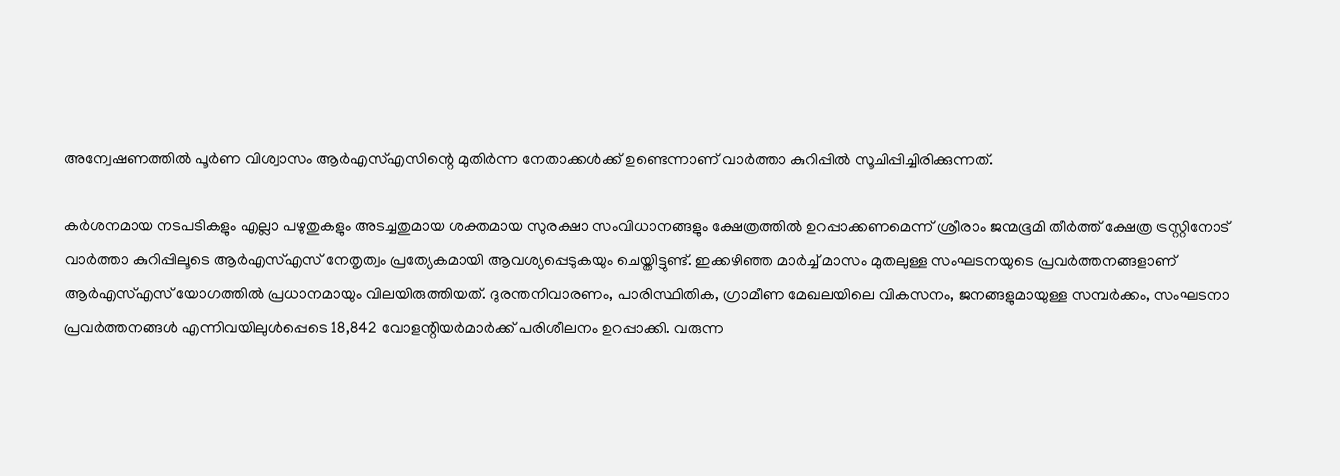അന്വേഷണത്തില്‍ പൂര്‍ണ വിശ്വാസം ആര്‍എസ്എസിന്റെ മുതിര്‍ന്ന നേതാക്കള്‍ക്ക് ഉണ്ടെന്നാണ് വാര്‍ത്താ കുറിപ്പില്‍ സൂചിപ്പിച്ചിരിക്കുന്നത്.

കര്‍ശനമായ നടപടികളും എല്ലാ പഴുതുകളും അടച്ചതുമായ ശക്തമായ സുരക്ഷാ സംവിധാനങ്ങളും ക്ഷേത്രത്തില്‍ ഉറപ്പാക്കണമെന്ന് ശ്രീരാം ജന്മഭൂമി തീര്‍ത്ത് ക്ഷേത്ര ട്രസ്റ്റിനോട് വാര്‍ത്താ കുറിപ്പിലൂടെ ആർഎസ്എസ് നേതൃത്വം പ്രത്യേകമായി ആവശ്യപ്പെടുകയും ചെയ്തിട്ടുണ്ട്. ഇക്കഴിഞ്ഞ മാര്‍ച്ച് മാസം മുതലുള്ള സംഘടനയുടെ പ്രവര്‍ത്തനങ്ങളാണ് ആര്‍എസ്എസ് യോഗത്തില്‍ പ്രധാനമായും വിലയിരുത്തിയത്. ദുരന്തനിവാരണം, പാരിസ്ഥിതിക, ഗ്രാമീണ മേഖലയിലെ വികസനം, ജനങ്ങളുമായുള്ള സമ്പര്‍ക്കം, സംഘടനാ പ്രവര്‍ത്തനങ്ങള്‍ എന്നിവയിലുള്‍പ്പെടെ 18,842 വോളന്റിയര്‍മാര്‍ക്ക് പരിശീലനം ഉറപ്പാക്കി. വരുന്ന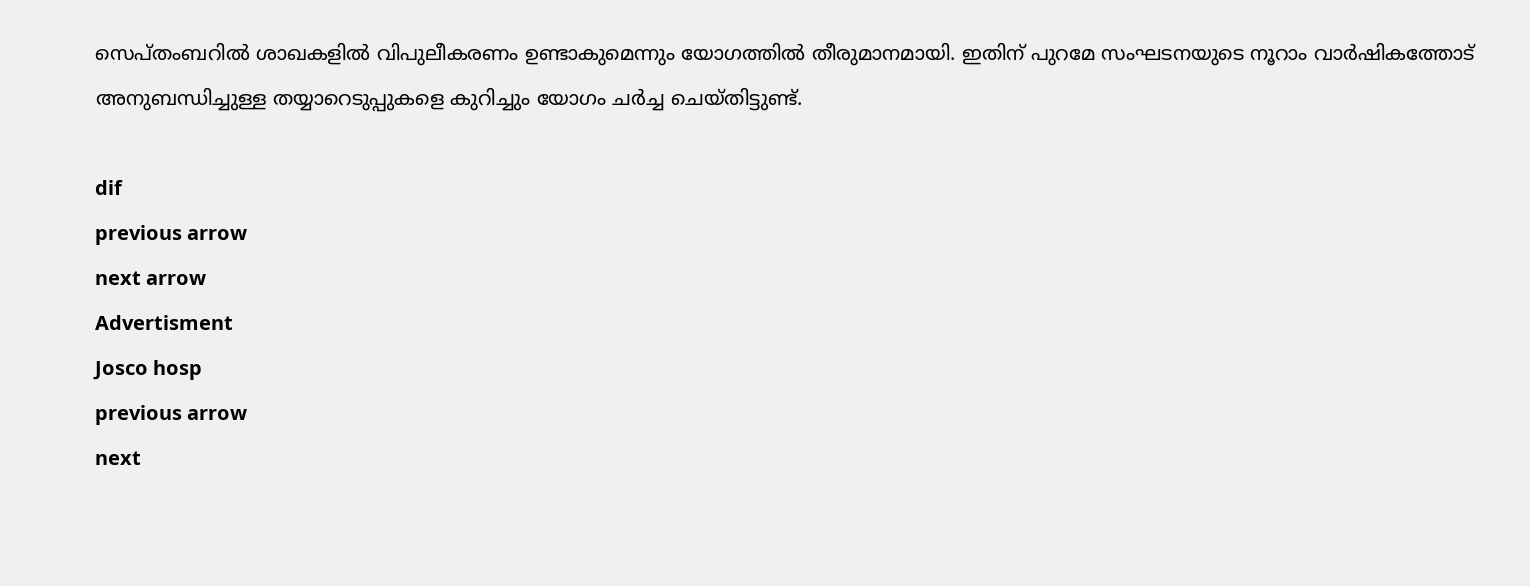സെപ്തംബറില്‍ ശാഖകളില്‍ വിപുലീകരണം ഉണ്ടാകുമെന്നും യോഗത്തില്‍ തീരുമാനമായി. ഇതിന് പുറമേ സംഘടനയുടെ നൂറാം വാര്‍ഷികത്തോട് അനുബന്ധിച്ചുള്ള തയ്യാറെടുപ്പുകളെ കുറിച്ചും യോഗം ചര്‍ച്ച ചെയ്തിട്ടുണ്ട്.

dif
previous arrow
next arrow
Advertisment
Josco hosp
previous arrow
next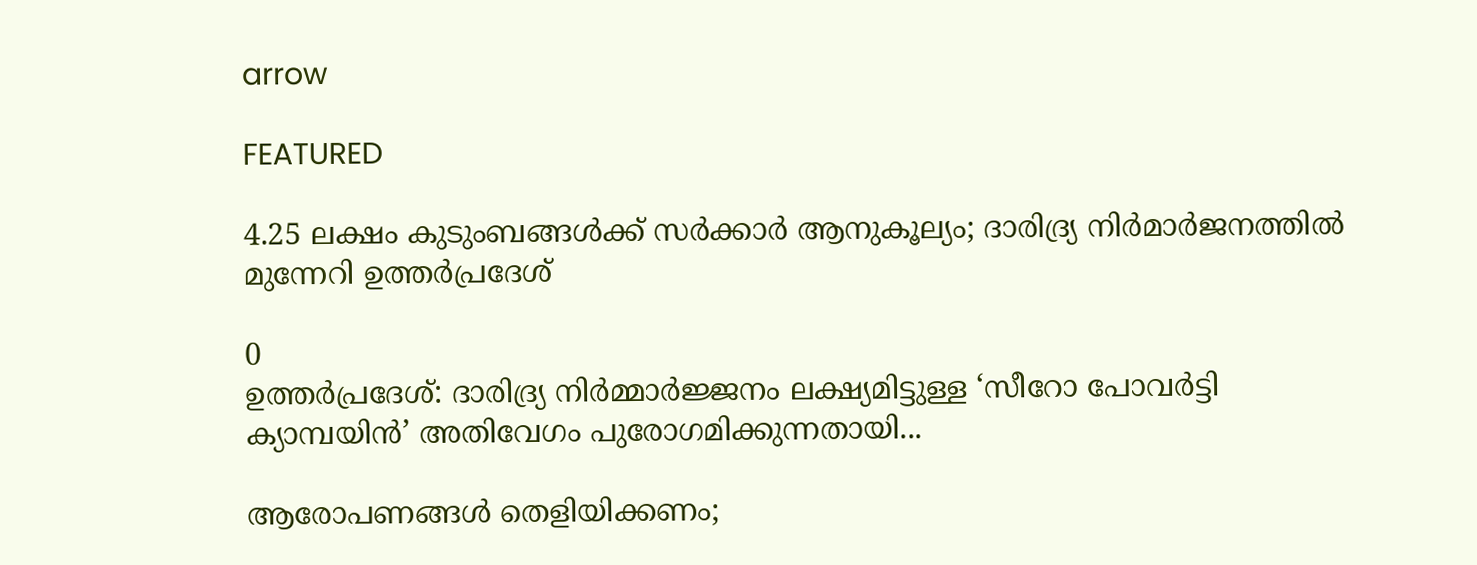arrow

FEATURED

4.25 ലക്ഷം കുടുംബങ്ങൾക്ക് സർക്കാർ ആനുകൂല്യം; ദാരിദ്ര്യ നിർമാർജനത്തിൽ മുന്നേറി ഉത്തർപ്രദേശ്

0
ഉത്തർപ്രദേശ്: ദാരിദ്ര്യ നിർമ്മാർജ്ജനം ലക്ഷ്യമിട്ടുള്ള ‘സീറോ പോവർട്ടി ക്യാമ്പയിൻ’ അതിവേഗം പുരോഗമിക്കുന്നതായി...

ആരോപണങ്ങൾ തെളിയിക്കണം;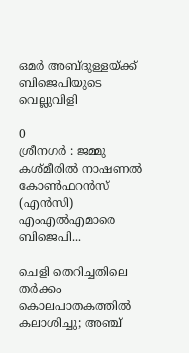ഒമർ അബ്ദുള്ളയ്ക്ക് ബിജെപിയുടെ വെല്ലുവിളി

0
ശ്രീനഗർ : ജമ്മു കശ്മീരിൽ നാഷണൽ കോൺഫറൻസ് (എൻസി) എംഎൽഎമാരെ ബിജെപി...

ചെളി തെറിച്ചതിലെ തർക്കം കൊലപാതകത്തിൽ കലാശിച്ചു; അഞ്ച്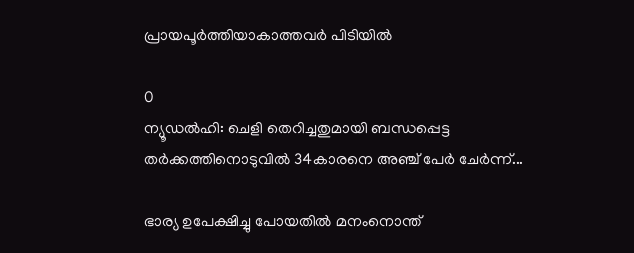പ്രായപൂർത്തിയാകാത്തവർ പിടിയിൽ

0
ന്യൂഡല്‍ഹി: ചെളി തെറിച്ചതുമായി ബന്ധപ്പെട്ട തര്‍ക്കത്തിനൊടുവില്‍ 34കാരനെ അഞ്ച് പേർ ചേർന്ന്...

ഭാര്യ ഉപേക്ഷിച്ചു പോയതിൽ മനംനൊന്ത്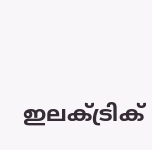ഇലക്ട്രിക്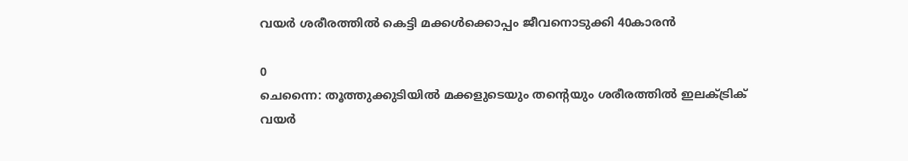വയര്‍ ശരീരത്തില്‍ കെട്ടി മക്കള്‍ക്കൊപ്പം ജീവനൊടുക്കി 40കാരന്‍

0
ചെന്നൈ: തൂത്തുക്കുടിയില്‍ മക്കളുടെയും തന്റെയും ശരീരത്തിൽ ഇലക്ട്രിക് വയർ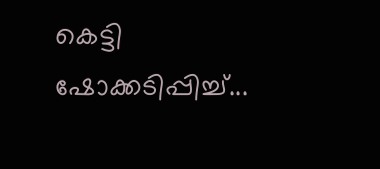കെട്ടി ഷോക്കടിപ്പിച്ച്...